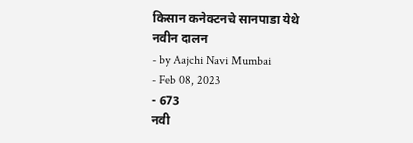किसान कनेक्टनचे सानपाडा येथे नवीन दालन
- by Aajchi Navi Mumbai
- Feb 08, 2023
- 673
नवी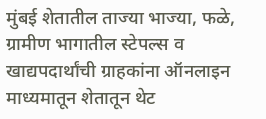मुंबई शेतातील ताज्या भाज्या, फळे, ग्रामीण भागातील स्टेपल्स व खाद्यपदार्थांची ग्राहकांना ऑनलाइन माध्यमातून शेतातून थेट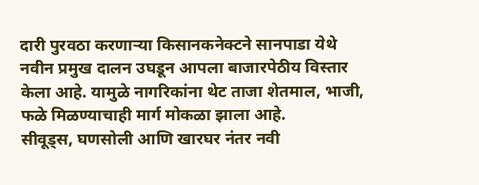दारी पुरवठा करणाऱ्या किसानकनेक्टने सानपाडा येथे नवीन प्रमुख दालन उघडून आपला बाजारपेठीय विस्तार केला आहे. यामुळे नागरिकांना थेट ताजा शेतमाल, भाजी, फळे मिळण्याचाही मार्ग मोकळा झाला आहे.
सीवूड्स, घणसोली आणि खारघर नंतर नवी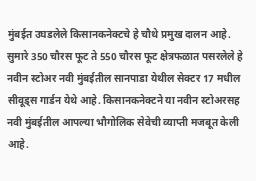मुंबईत उघडलेले किसानकनेक्टचे हे चौथे प्रमुख दालन आहे. सुमारे 350 चौरस फूट ते 550 चौरस फूट क्षेत्रफळात पसरलेले हे नवीन स्टोअर नवी मुंबईतील सानपाडा येथील सेक्टर 17 मधील सीवूड्स गार्डन येथे आहे. किसानकनेक्टने या नवीन स्टोअरसह नवी मुंबईतील आपल्या भौगोलिक सेवेची व्याप्ती मजबूत केली आहे.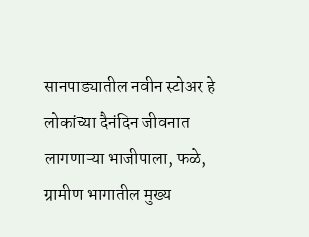सानपाड्यातील नवीन स्टोअर हे लोकांच्या दैनंदिन जीवनात लागणाऱ्या भाजीपाला, फळे, ग्रामीण भागातील मुख्य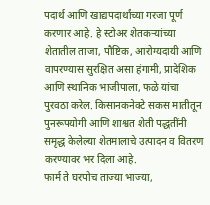पदार्थ आणि खाद्यपदार्थांच्या गरजा पूर्ण करणार आहे. हे स्टोअर शेतकऱ्यांच्या शेतातील ताजा, पौष्टिक, आरोग्यदायी आणि वापरण्यास सुरक्षित असा हंगामी, प्रादेशिक आणि स्थानिक भाजीपाला, फळे यांचा पुरवठा करेल. किसानकनेक्टे सकस मातीतून पुनरूपयोगी आणि शाश्वत शेती पद्धतींनी समृद्ध केलेल्या शेतमालाचे उत्पादन व वितरण करण्यावर भर दिला आहे.
फार्म ते घरपोच ताज्या भाज्या,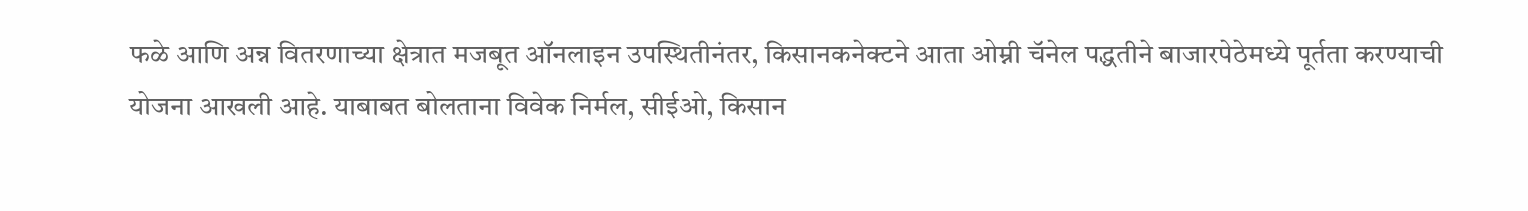फळे आणि अन्न वितरणाच्या क्षेत्रात मजबूत ऑनलाइन उपस्थितीनंतर, किसानकनेक्टने आता ओम्नी चॅनेल पद्धतीने बाजारपेठेमध्ये पूर्तता करण्याची योजना आखली आहे. याबाबत बोलताना विवेक निर्मल, सीईओ, किसान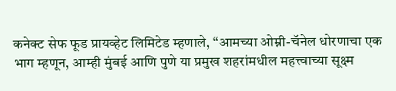कनेक्ट सेफ फूड प्रायव्हेट लिमिटेड म्हणाले, “आमच्या ओम्नी-चॅनेल धोरणाचा एक भाग म्हणून, आम्ही मुंबई आणि पुणे या प्रमुख शहरांमधील महत्त्वाच्या सूक्ष्म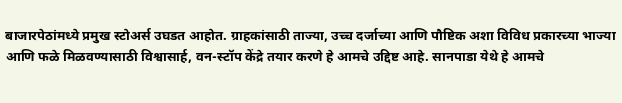बाजारपेठांमध्ये प्रमुख स्टोअर्स उघडत आहोत. ग्राहकांसाठी ताज्या, उच्च दर्जाच्या आणि पौष्टिक अशा विविध प्रकारच्या भाज्या आणि फळे मिळवण्यासाठी विश्वासार्ह, वन-स्टॉप केंद्रे तयार करणे हे आमचे उद्दिष्ट आहे. सानपाडा येथे हे आमचे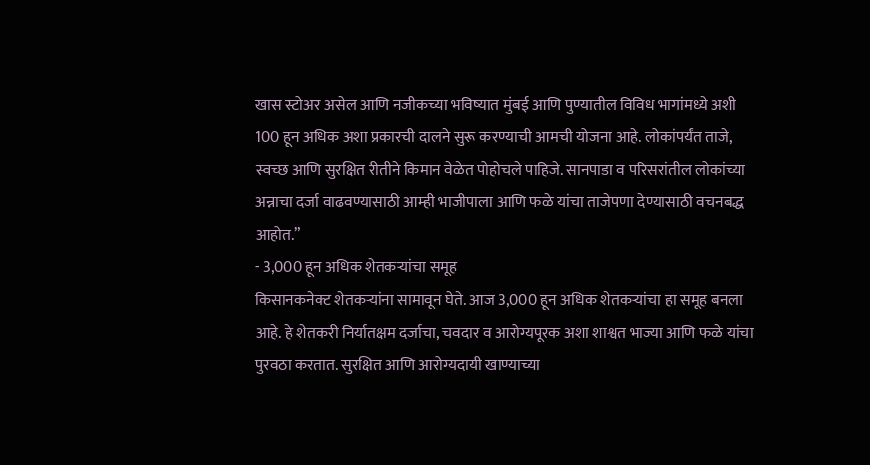खास स्टोअर असेल आणि नजीकच्या भविष्यात मुंबई आणि पुण्यातील विविध भागांमध्ये अशी 100 हून अधिक अशा प्रकारची दालने सुरू करण्याची आमची योजना आहे. लोकांपर्यंत ताजे, स्वच्छ आणि सुरक्षित रीतीने किमान वेळेत पोहोचले पाहिजे. सानपाडा व परिसरांतील लोकांच्या अन्नाचा दर्जा वाढवण्यासाठी आम्ही भाजीपाला आणि फळे यांचा ताजेपणा देण्यासाठी वचनबद्ध आहोत.”
- 3,000 हून अधिक शेतकऱ्यांचा समूह
किसानकनेक्ट शेतकऱ्यांना सामावून घेते. आज 3,000 हून अधिक शेतकऱ्यांचा हा समूह बनला आहे. हे शेतकरी निर्यातक्षम दर्जाचा, चवदार व आरोग्यपूरक अशा शाश्वत भाज्या आणि फळे यांचा पुरवठा करतात. सुरक्षित आणि आरोग्यदायी खाण्याच्या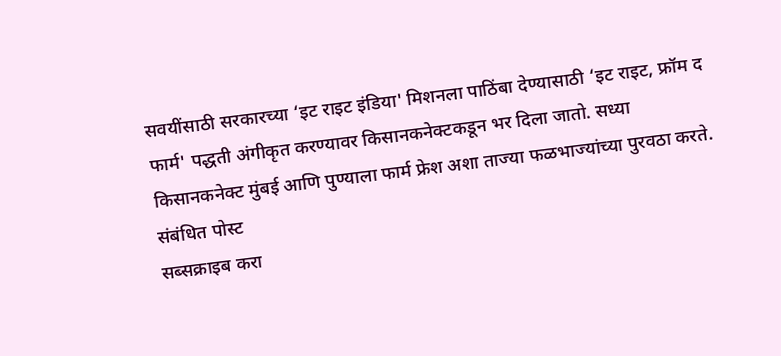सवयींसाठी सरकारच्या ‘इट राइट इंडिया' मिशनला पाठिंबा देण्यासाठी ‘इट राइट, फ्रॉम द फार्म' पद्धती अंगीकृत करण्यावर किसानकनेक्टकडून भर दिला जातो. सध्या किसानकनेक्ट मुंबई आणि पुण्याला फार्म फ्रेश अशा ताज्या फळभाज्यांच्या पुरवठा करते.
संबंधित पोस्ट
सब्सक्राइब करा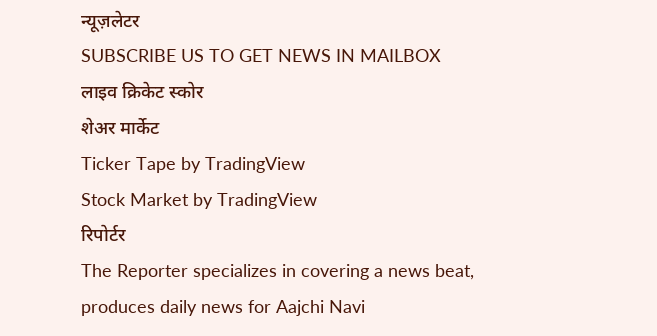न्यूज़लेटर
SUBSCRIBE US TO GET NEWS IN MAILBOX
लाइव क्रिकेट स्कोर
शेअर मार्केट
Ticker Tape by TradingView
Stock Market by TradingView
रिपोर्टर
The Reporter specializes in covering a news beat, produces daily news for Aajchi Navi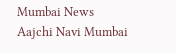Mumbai News
Aajchi Navi Mumbai